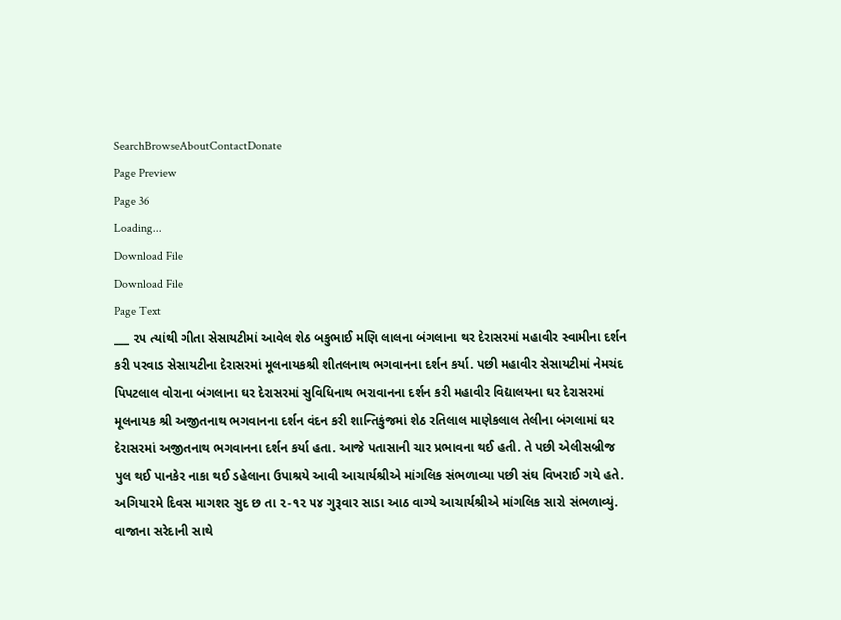SearchBrowseAboutContactDonate
Page Preview
Page 36
Loading...
Download File
Download File
Page Text
___ ૨૫ ત્યાંથી ગીતા સેસાયટીમાં આવેલ શેઠ બકુભાઈ મણિ લાલના બંગલાના થર દેરાસરમાં મહાવીર સ્વામીના દર્શન કરી પરવાડ સેસાયટીના દેરાસરમાં મૂલનાયકશ્રી શીતલનાથ ભગવાનના દર્શન કર્યા. પછી મહાવીર સેસાયટીમાં નેમચંદ પિપટલાલ વોરાના બંગલાના ઘર દેરાસરમાં સુવિધિનાથ ભરાવાનના દર્શન કરી મહાવીર વિદ્યાલયના ઘર દેરાસરમાં મૂલનાયક શ્રી અજીતનાથ ભગવાનના દર્શન વંદન કરી શાન્તિકુંજમાં શેઠ રતિલાલ માણેકલાલ તેલીના બંગલામાં ઘર દેરાસરમાં અજીતનાથ ભગવાનના દર્શન કર્યા હતા. આજે પતાસાની ચાર પ્રભાવના થઈ હતી. તે પછી એલીસબ્રીજ પુલ થઈ પાનકેર નાકા થઈ ડહેલાના ઉપાશ્રયે આવી આચાર્યશ્રીએ માંગલિક સંભળાવ્યા પછી સંઘ વિખરાઈ ગયે હતે. અગિયારમે દિવસ માગશર સુદ છ તા ૨-૧૨ ૫૪ ગુરૂવાર સાડા આઠ વાગ્યે આચાર્યશ્રીએ માંગલિક સારો સંભળાવ્યું. વાજાના સરેદાની સાથે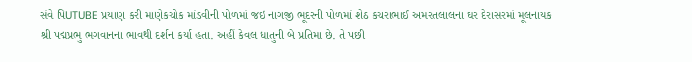સંવે પિUTUBE પ્રયાણ કરી માણેકચોક માંડવીની પોળમાં જઇ નાગજી ભૂદરની પોળમાં શેઠ કચરાભાઈ અમરતલાલના ઘર દેરાસરમાં મૂલનાયક શ્રી પદ્મપ્રભુ ભગવાનના ભાવથી દર્શન કર્યા હતા. અહીં કેવલ ધાતુની બે પ્રતિમા છે. તે પછી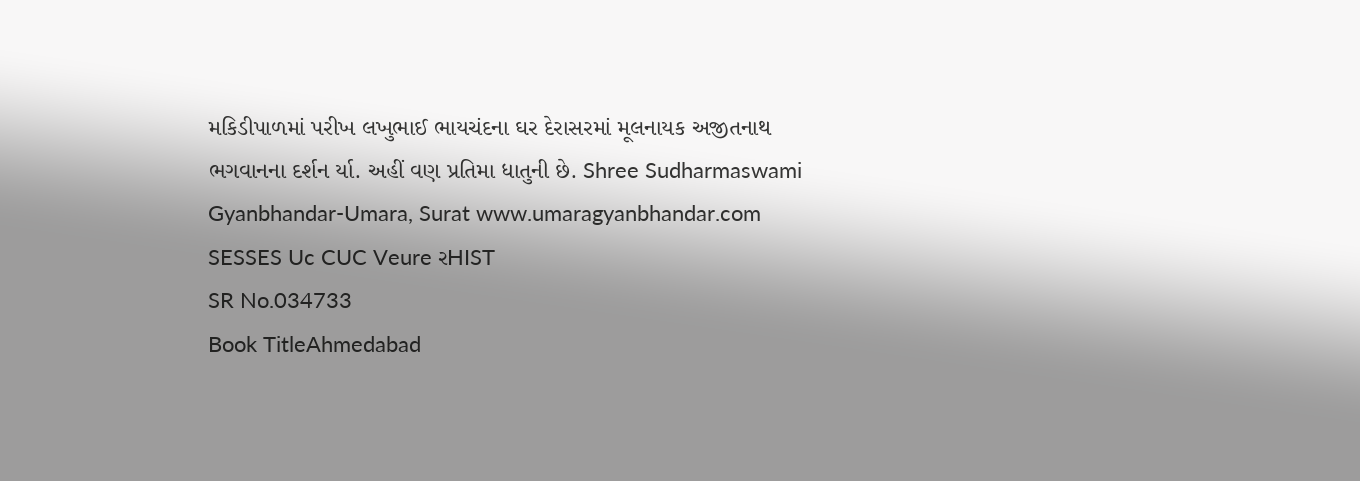મકિડીપાળમાં પરીખ લખુભાઈ ભાયચંદના ઘર દેરાસરમાં મૂલનાયક અજીતનાથ ભગવાનના દર્શન ર્યા. અહીં વણ પ્રતિમા ધાતુની છે. Shree Sudharmaswami Gyanbhandar-Umara, Surat www.umaragyanbhandar.com SESSES Uc CUC Veure રHIST
SR No.034733
Book TitleAhmedabad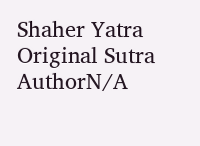Shaher Yatra
Original Sutra AuthorN/A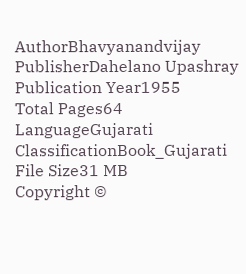AuthorBhavyanandvijay
PublisherDahelano Upashray
Publication Year1955
Total Pages64
LanguageGujarati
ClassificationBook_Gujarati
File Size31 MB
Copyright ©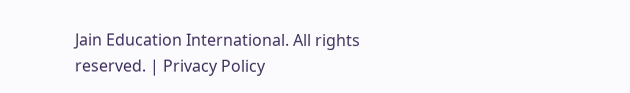Jain Education International. All rights reserved. | Privacy Policy